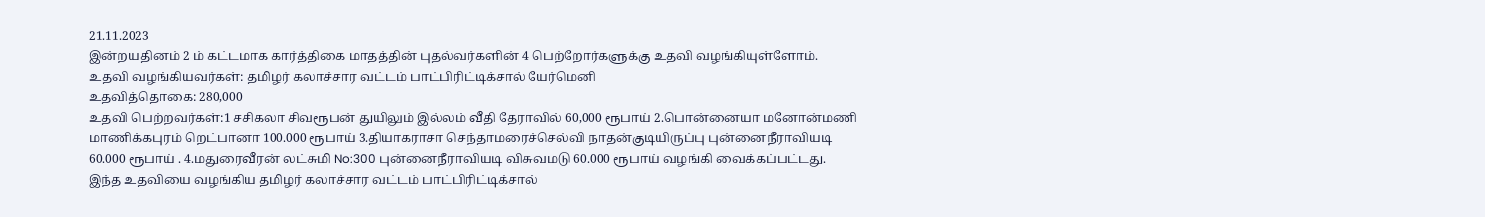21.11.2023
இன்றயதினம் 2 ம் கட்டமாக கார்த்திகை மாதத்தின் புதல்வர்களின் 4 பெற்றோர்களுக்கு உதவி வழங்கியுள்ளோம்.
உதவி வழங்கியவர்கள்: தமிழர் கலாச்சார வட்டம் பாட்பிரிட்டிக்சால் யேர்மெனி
உதவித்தொகை: 280,000
உதவி பெற்றவர்கள்:1 சசிகலா சிவரூபன் துயிலும் இல்லம் வீதி தேராவில் 60,000 ரூபாய் 2.பொன்னையா மனோன்மணி மாணிக்கபுரம் றெட்பானா 100.000 ரூபாய் 3.தியாகராசா செந்தாமரைச்செல்வி நாதன்குடியிருப்பு புன்னைநீராவியடி 60.000 ரூபாய் . 4.மதுரைவீரன் லட்சுமி No:300 புன்னைநீராவியடி விசுவமடு 60.000 ரூபாய் வழங்கி வைக்கப்பட்டது.
இந்த உதவியை வழங்கிய தமிழர் கலாச்சார வட்டம் பாட்பிரிட்டிக்சால்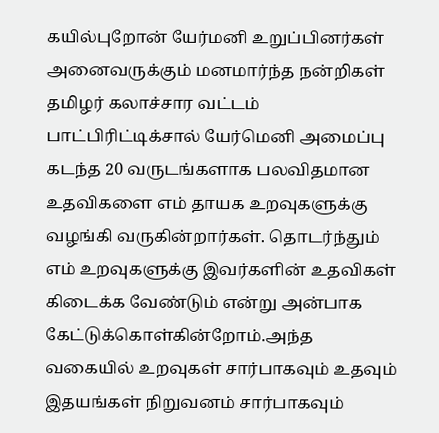கயில்புறோன் யேர்மனி உறுப்பினர்கள் அனைவருக்கும் மனமார்ந்த நன்றிகள் தமிழர் கலாச்சார வட்டம் பாட்பிரிட்டிக்சால் யேர்மெனி அமைப்பு கடந்த 20 வருடங்களாக பலவிதமான உதவிகளை எம் தாயக உறவுகளுக்கு வழங்கி வருகின்றார்கள். தொடர்ந்தும் எம் உறவுகளுக்கு இவர்களின் உதவிகள் கிடைக்க வேண்டும் என்று அன்பாக கேட்டுக்கொள்கின்றோம்.அந்த வகையில் உறவுகள் சார்பாகவும் உதவும் இதயங்கள் நிறுவனம் சார்பாகவும்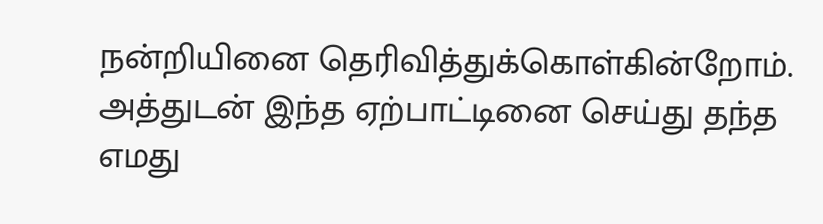நன்றியினை தெரிவித்துக்கொள்கின்றோம். அத்துடன் இந்த ஏற்பாட்டினை செய்து தந்த எமது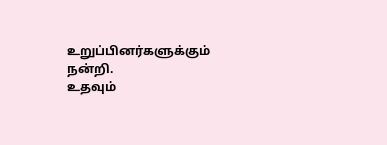உறுப்பினர்களுக்கும் நன்றி.
உதவும்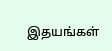இதயங்கள்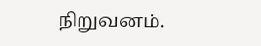நிறுவனம்.